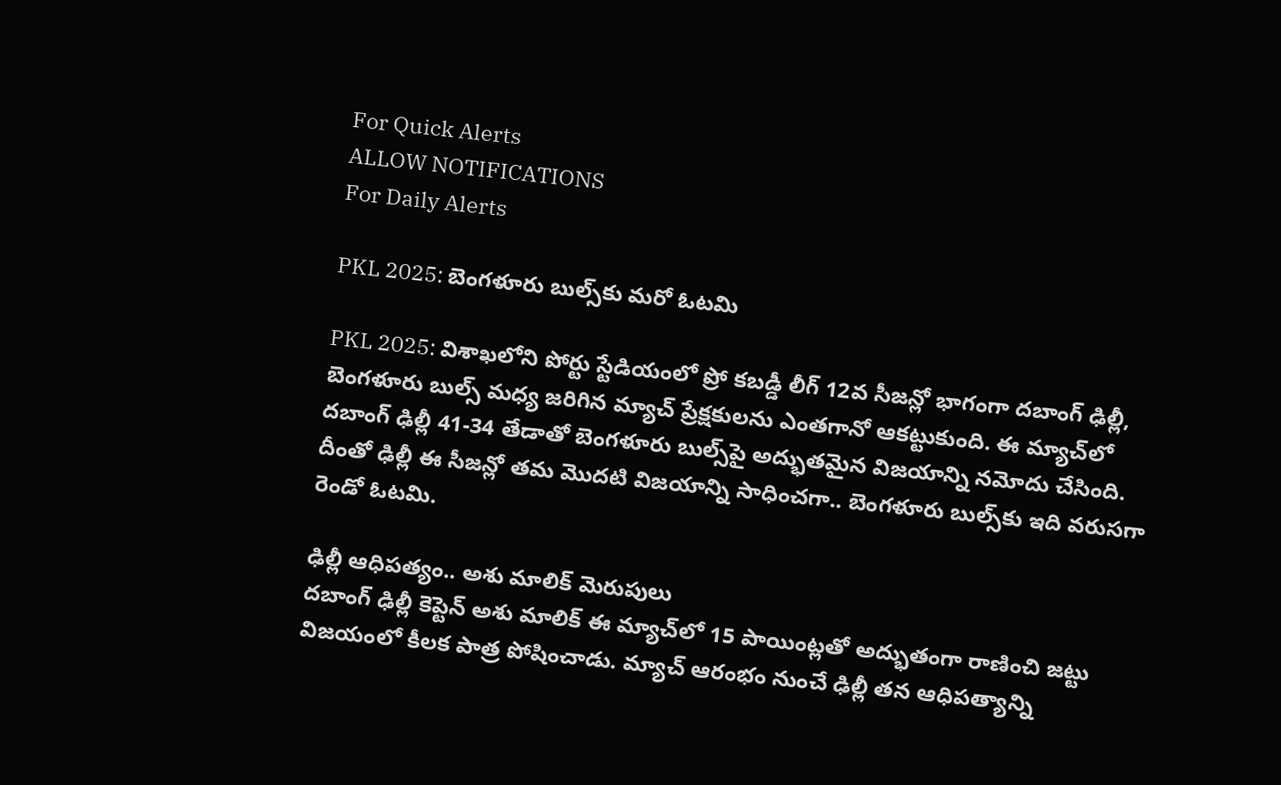For Quick Alerts
ALLOW NOTIFICATIONS
For Daily Alerts

PKL 2025: బెంగళూరు బుల్స్‌కు మరో ఓటమి

PKL 2025: విశాఖలోని పోర్టు స్టేడియంలో ప్రో కబడ్డీ లీగ్ 12వ సీజన్లో భాగంగా దబాంగ్ ఢిల్లీ, బెంగళూరు బుల్స్ మధ్య జరిగిన మ్యాచ్ ప్రేక్షకులను ఎంతగానో ఆకట్టుకుంది. ఈ మ్యాచ్‌లో దబాంగ్ ఢిల్లీ 41-34 తేడాతో బెంగళూరు బుల్స్‌పై అద్భుతమైన విజయాన్ని నమోదు చేసింది. దీంతో ఢిల్లీ ఈ సీజన్లో తమ మొదటి విజయాన్ని సాధించగా.. బెంగళూరు బుల్స్‌కు ఇది వరుసగా రెండో ఓటమి.

ఢిల్లీ ఆధిపత్యం.. అశు మాలిక్ మెరుపులు
దబాంగ్ ఢిల్లీ కెప్టెన్ అశు మాలిక్ ఈ మ్యాచ్‌లో 15 పాయింట్లతో అద్భుతంగా రాణించి జట్టు విజయంలో కీలక పాత్ర పోషించాడు. మ్యాచ్ ఆరంభం నుంచే ఢిల్లీ తన ఆధిపత్యాన్ని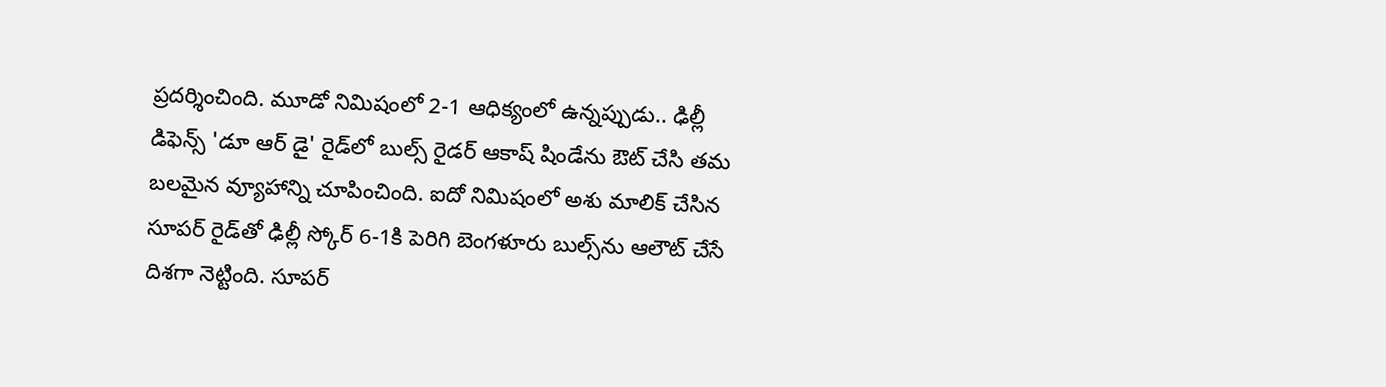ప్రదర్శించింది. మూడో నిమిషంలో 2-1 ఆధిక్యంలో ఉన్నప్పుడు.. ఢిల్లీ డిఫెన్స్ 'డూ ఆర్ డై' రైడ్‌‌లో బుల్స్ రైడర్ ఆకాష్ షిండేను ఔట్ చేసి తమ బలమైన వ్యూహాన్ని చూపించింది. ఐదో నిమిషంలో అశు మాలిక్ చేసిన సూపర్ రైడ్‌తో ఢిల్లీ స్కోర్ 6-1కి పెరిగి బెంగళూరు బుల్స్‌ను ఆలౌట్ చేసే దిశగా నెట్టింది. సూపర్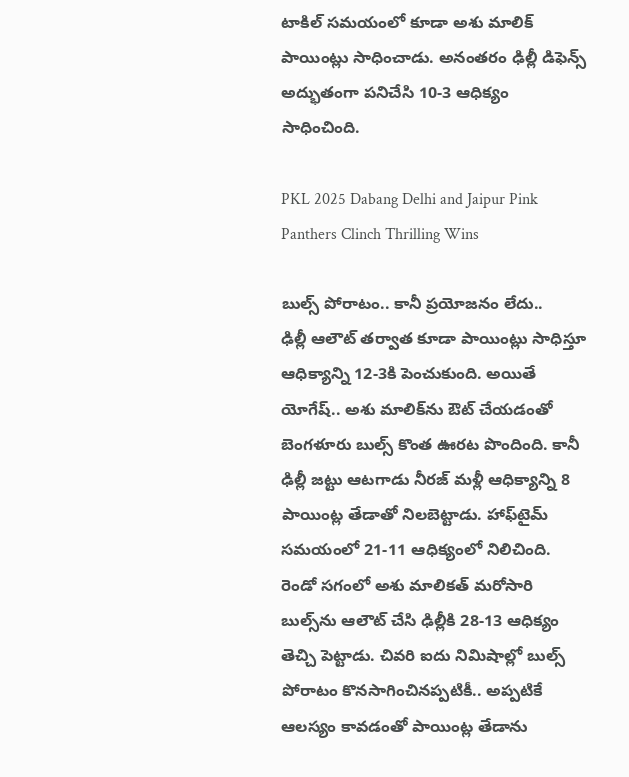టాకిల్ సమయంలో కూడా అశు మాలిక్ పాయింట్లు సాధించాడు. అనంతరం ఢిల్లీ డిఫెన్స్ అద్భుతంగా పనిచేసి 10-3 ఆధిక్యం సాధించింది.

PKL 2025 Dabang Delhi and Jaipur Pink Panthers Clinch Thrilling Wins

బుల్స్ పోరాటం.. కానీ ప్రయోజనం లేదు..
ఢిల్లీ ఆలౌట్ తర్వాత కూడా పాయింట్లు సాధిస్తూ ఆధిక్యాన్ని 12-3కి పెంచుకుంది. అయితే యోగేష్.. అశు మాలిక్‌ను ఔట్ చేయడంతో బెంగళూరు బుల్స్ కొంత ఊరట పొందింది. కానీ ఢిల్లీ జట్టు ఆటగాడు నీరజ్ మళ్లీ ఆధిక్యాన్ని 8 పాయింట్ల తేడాతో నిలబెట్టాడు. హాఫ్‌టైమ్ సమయంలో 21-11 ఆధిక్యంలో నిలిచింది. రెండో సగంలో అశు మాలికత్ మరోసారి బుల్స్‌ను ఆలౌట్ చేసి ఢిల్లీకి 28-13 ఆధిక్యం తెచ్చి పెట్టాడు. చివరి ఐదు నిమిషాల్లో బుల్స్ పోరాటం కొనసాగించినప్పటికీ.. అప్పటికే ఆలస్యం కావడంతో పాయింట్ల తేడాను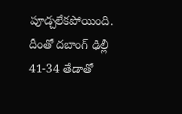పూడ్చలేకపోయింది. దీంతో దబాంగ్ ఢిల్లీ 41-34 తేడాతో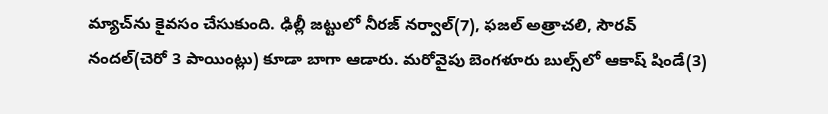మ్యాచ్‌ను కైవసం చేసుకుంది. ఢిల్లీ జట్టులో నీరజ్ నర్వాల్(7), ఫజల్ అత్రాచలి, సౌరవ్ నందల్(చెరో 3 పాయింట్లు) కూడా బాగా ఆడారు. మరోవైపు బెంగళూరు బుల్స్‌లో ఆకాష్ షిండే(3)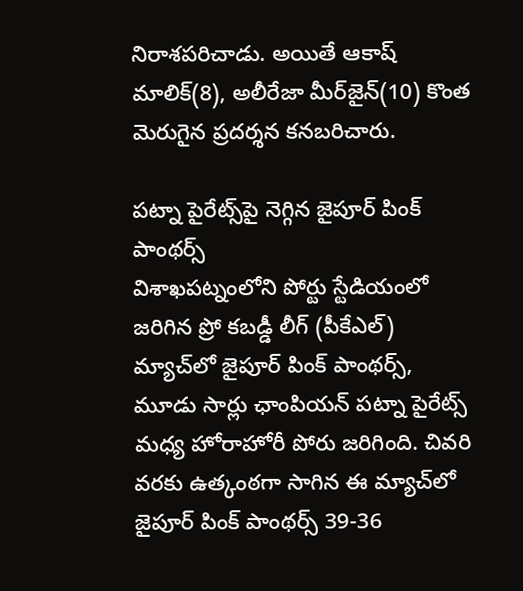నిరాశపరిచాడు. అయితే ఆకాష్ మాలిక్(8), అలీరేజా మీర్‌జైన్(10) కొంత మెరుగైన ప్రదర్శన కనబరిచారు.

పట్నా పైరేట్స్‌పై నెగ్గిన జైపూర్ పింక్ పాంథర్స్
విశాఖపట్నంలోని పోర్టు స్టేడియంలో జరిగిన ప్రో కబడ్డీ లీగ్ (పీకేఎల్) మ్యాచ్‌లో జైపూర్ పింక్ పాంథర్స్, మూడు సార్లు ఛాంపియన్ పట్నా పైరేట్స్ మధ్య హోరాహోరీ పోరు జరిగింది. చివరి వరకు ఉత్కంఠగా సాగిన ఈ మ్యాచ్‌లో జైపూర్ పింక్ పాంథర్స్ 39-36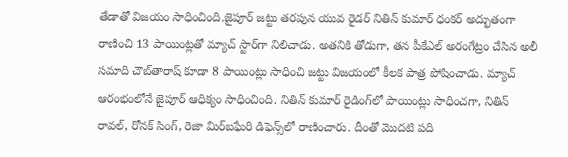తేడాతో విజయం సాధించింది.జైపూర్ జట్టు తరపున యువ రైడర్ నితిన్ కుమార్ ధంకర్ అద్భుతంగా రాణించి 13 పాయింట్లతో మ్యాచ్ స్టార్‌గా నిలిచాడు. అతనికి తోడుగా, తన పీకేఎల్ అరంగేట్రం చేసిన అలీ సమాది చౌబ్‌తారాష్ కూడా 8 పాయింట్లు సాధించి జట్టు విజయంలో కీలక పాత్ర పోషించాడు. మ్యాచ్ ఆరంభంలోనే జైపూర్ ఆధిక్యం సాధించింది. నితిన్ కుమార్ రైడింగ్‌లో పాయింట్లు సాధించగా, నితిన్ రావల్, రోనక్ సింగ్, రెజా మిర్‌బఘేరి డిఫెన్స్‌లో రాణించారు. దీంతో మొదటి పది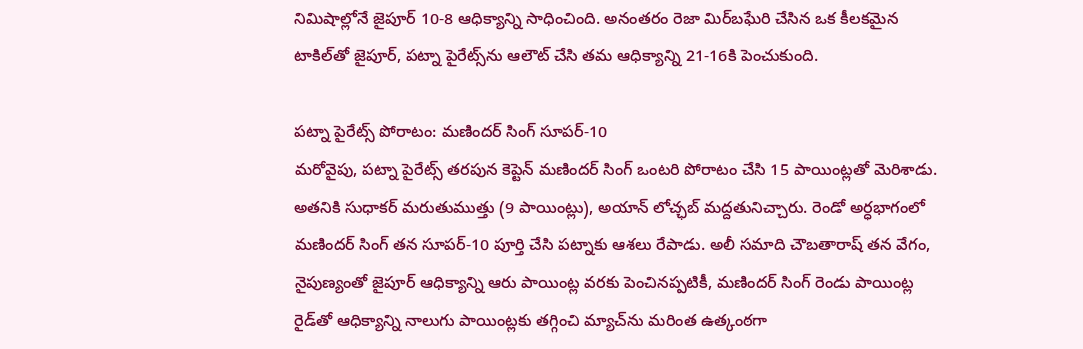నిమిషాల్లోనే జైపూర్ 10-8 ఆధిక్యాన్ని సాధించింది. అనంతరం రెజా మిర్‌బఘేరి చేసిన ఒక కీలకమైన టాకిల్‌తో జైపూర్, పట్నా పైరేట్స్‌ను ఆలౌట్ చేసి తమ ఆధిక్యాన్ని 21-16కి పెంచుకుంది.

పట్నా పైరేట్స్ పోరాటం: మణిందర్ సింగ్ సూపర్-10
మరోవైపు, పట్నా పైరేట్స్ తరపున కెప్టెన్ మణిందర్ సింగ్ ఒంటరి పోరాటం చేసి 15 పాయింట్లతో మెరిశాడు. అతనికి సుధాకర్ మరుతుముత్తు (9 పాయింట్లు), అయాన్ లోచ్ఛబ్ మద్దతునిచ్చారు. రెండో అర్ధభాగంలో మణిందర్ సింగ్ తన సూపర్-10 పూర్తి చేసి పట్నాకు ఆశలు రేపాడు. అలీ సమాది చౌబతారాష్ తన వేగం, నైపుణ్యంతో జైపూర్ ఆధిక్యాన్ని ఆరు పాయింట్ల వరకు పెంచినప్పటికీ, మణిందర్ సింగ్ రెండు పాయింట్ల రైడ్‌తో ఆధిక్యాన్ని నాలుగు పాయింట్లకు తగ్గించి మ్యాచ్‌ను మరింత ఉత్కంఠగా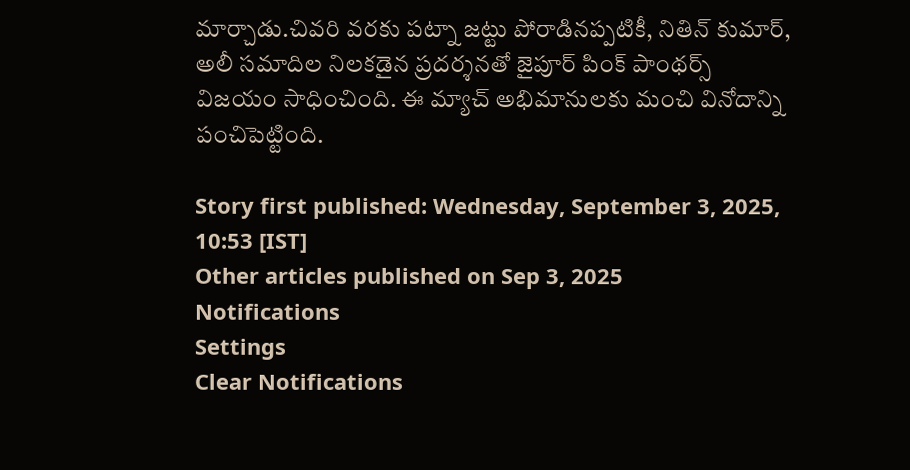మార్చాడు.చివరి వరకు పట్నా జట్టు పోరాడినప్పటికీ, నితిన్ కుమార్, అలీ సమాదిల నిలకడైన ప్రదర్శనతో జైపూర్ పింక్ పాంథర్స్ విజయం సాధించింది. ఈ మ్యాచ్ అభిమానులకు మంచి వినోదాన్ని పంచిపెట్టింది.

Story first published: Wednesday, September 3, 2025, 10:53 [IST]
Other articles published on Sep 3, 2025
Notifications
Settings
Clear Notifications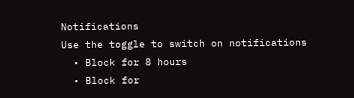Notifications
Use the toggle to switch on notifications
  • Block for 8 hours
  • Block for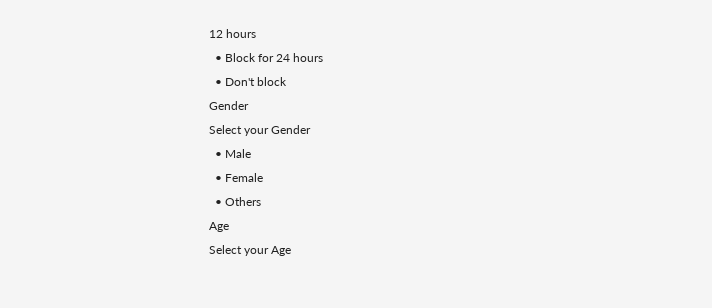12 hours
  • Block for 24 hours
  • Don't block
Gender
Select your Gender
  • Male
  • Female
  • Others
Age
Select your Age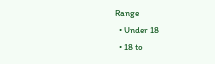Range
  • Under 18
  • 18 to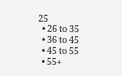25
  • 26 to 35
  • 36 to 45
  • 45 to 55
  • 55+